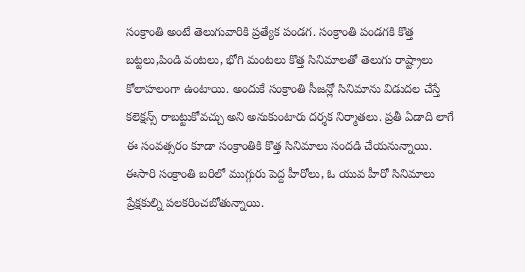సంక్రాంతి అంటే తెలుగువారికి ప్రత్యేక పండగ. సంక్రాంతి పండగకి కొత్త బట్టలు,పిండి వంటలు, భోగి మంటలు కొత్త సినిమాలతో తెలుగు రాష్ట్రాలు కోలాహలంగా ఉంటాయి. అందుకే సంక్రాంతి సీజన్లో సినిమాను విడుదల చేస్తే కలెక్షన్స్ రాబట్టుకోవచ్చు అని అనుకుంటారు దర్శక నిర్మాతలు. ప్రతీ ఏడాది లాగే ఈ సంవత్సరం కూడా సంక్రాంతికి కొత్త సినిమాలు సందడి చేయనున్నాయి. ఈసారి సంక్రాంతి బరిలో ముగ్గురు పెద్ద హీరోలు, ఓ యువ హీరో సినిమాలు ప్రేక్షకుల్ని పలకరించబోతున్నాయి.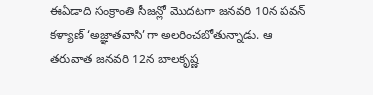ఈఏడాది సంక్రాంతి సీజన్లో మొదటగా జనవరి 10న పవన్ కళ్యాణ్ ‘అజ్ఞాతవాసి’గా అలరించబోతున్నాడు. ఆ తరువాత జనవరి 12న బాలకృష్ణ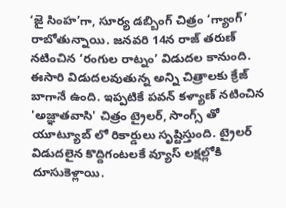‘జై సింహ’గా, సూర్య డబ్బింగ్ చిత్రం ‘గ్యాంగ్’ రాబోతున్నాయి. జనవరి 14న రాజ్ తరుణ్ నటించిన ‘రంగుల రాట్నం’ విడుదల కానుంది. ఈసారి విడుదలవుతున్న అన్ని చిత్రాలకు క్రేజ్ బాగానే ఉంది. ఇప్పటికే పవన్ కళ్యాణ్ నటించిన 'అజ్ఞాతవాసి' చిత్రం ట్రైలర్, సాంగ్స్ తో యూట్యూబ్ లో రికార్డులు సృష్టిస్తుంది. ట్రైలర్ విడుదలైన కొద్దిగంటలకే వ్యూస్ లక్షల్లోకి దూసుకెళ్లాయి.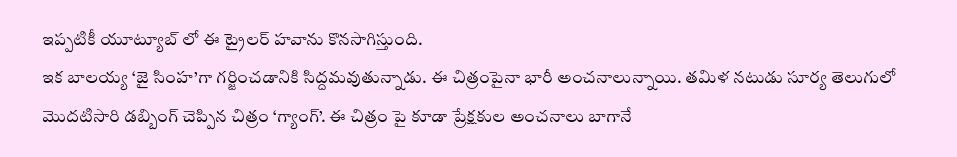ఇప్పటికీ యూట్యూబ్ లో ఈ ట్రైలర్ హవాను కొనసాగిస్తుంది.
ఇక బాలయ్య ‘జై సింహ’గా గర్జించడానికి సిద్దమవుతున్నాడు. ఈ చిత్రంపైనా భారీ అంచనాలున్నాయి. తమిళ నటుడు సూర్య తెలుగులో మొదటిసారి డబ్బింగ్ చెప్పిన చిత్రం ‘గ్యాంగ్’. ఈ చిత్రం పై కూడా ప్రేక్షకుల అంచనాలు బాగానే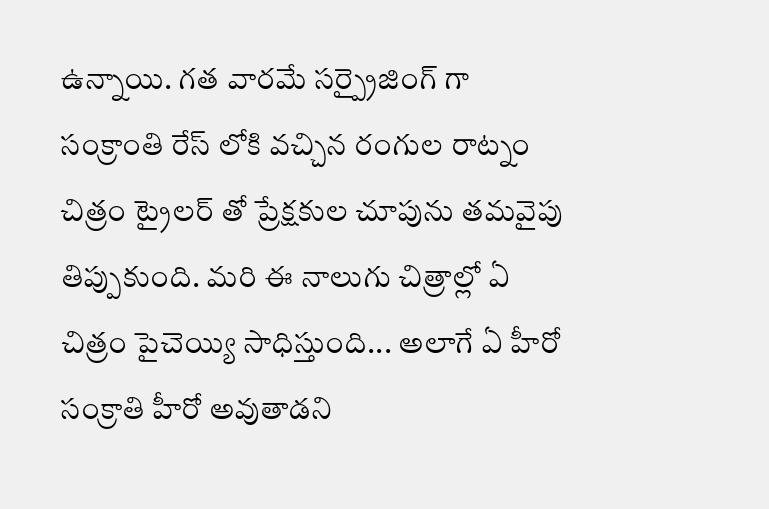ఉన్నాయి. గత వారమే సర్ప్రైజింగ్ గా సంక్రాంతి రేస్ లోకి వచ్చిన రంగుల రాట్నం చిత్రం ట్రైలర్ తో ప్రేక్షకుల చూపును తమవైపు తిప్పుకుంది. మరి ఈ నాలుగు చిత్రాల్లో ఏ చిత్రం పైచెయ్యి సాధిస్తుంది... అలాగే ఏ హీరో సంక్రాతి హీరో అవుతాడని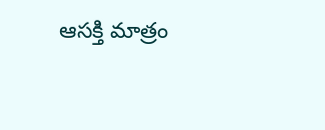ఆసక్తి మాత్రం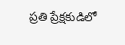ప్రతి ప్రేక్షకుడిలో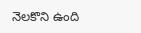నెలకొని ఉంది